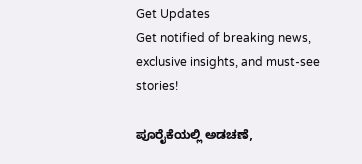Get Updates
Get notified of breaking news, exclusive insights, and must-see stories!

ಪೂರೈಕೆಯಲ್ಲಿ ಅಡಚಣೆ,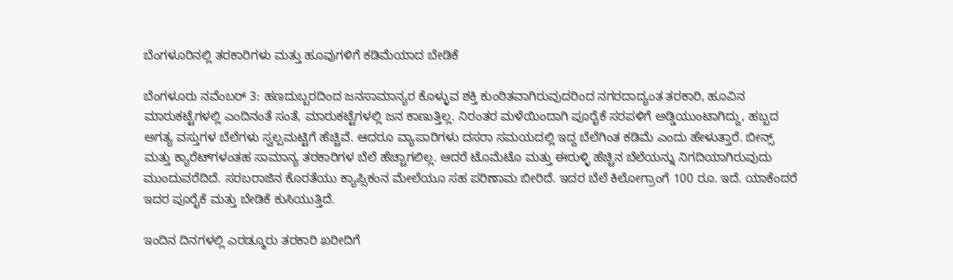ಬೆಂಗಳೂರಿನಲ್ಲಿ ತರಕಾರಿಗಳು ಮತ್ತು ಹೂವುಗಳಿಗೆ ಕಡಿಮೆಯಾದ ಬೇಡಿಕೆ

ಬೆಂಗಳೂರು ನವೆಂಬರ್ 3: ಹಣದುಬ್ಬರದಿಂದ ಜನಸಾಮಾನ್ಯರ ಕೊಳ್ಳುವ ಶಕ್ತಿ ಕುಂಠಿತವಾಗಿರುವುದರಿಂದ ನಗರದಾದ್ಯಂತ ತರಕಾರಿ, ಹೂವಿನ ಮಾರುಕಟ್ಟೆಗಳಲ್ಲಿ ಎಂದಿನಂತೆ ಸಂತೆ, ಮಾರುಕಟ್ಟೆಗಳಲ್ಲಿ ಜನ ಕಾಣುತ್ತಿಲ್ಲ. ನಿರಂತರ ಮಳೆಯಿಂದಾಗಿ ಪೂರೈಕೆ ಸರಪಳಿಗೆ ಅಡ್ಡಿಯುಂಟಾಗಿದ್ದು, ಹಬ್ಬದ ಅಗತ್ಯ ವಸ್ತುಗಳ ಬೆಲೆಗಳು ಸ್ವಲ್ಪಮಟ್ಟಿಗೆ ಹೆಚ್ಚಿವೆ. ಆದರೂ ವ್ಯಾಪಾರಿಗಳು ದಸರಾ ಸಮಯದಲ್ಲಿ ಇದ್ದ ಬೆಲೆಗಿಂತ ಕಡಿಮೆ ಎಂದು ಹೇಳುತ್ತಾರೆ. ಬೀನ್ಸ್ ಮತ್ತು ಕ್ಯಾರೆಟ್‌ಗಳಂತಹ ಸಾಮಾನ್ಯ ತರಕಾರಿಗಳ ಬೆಲೆ ಹೆಚ್ಚಾಗಲಿಲ್ಲ. ಆದರೆ ಟೊಮೆಟೊ ಮತ್ತು ಈರುಳ್ಳಿ ಹೆಚ್ಚಿನ ಬೆಲೆಯನ್ನು ನಿಗದಿಯಾಗಿರುವುದು ಮುಂದುವರೆದಿದೆ. ಸರಬರಾಜಿನ ಕೊರತೆಯು ಕ್ಯಾಪ್ಸಿಕಂನ ಮೇಲೆಯೂ ಸಹ ಪರಿಣಾಮ ಬೀರಿದೆ. ಇದರ ಬೆಲೆ ಕಿಲೋಗ್ರಾಂಗೆ 100 ರೂ. ಇದೆ. ಯಾಕೆಂದರೆ ಇದರ ಪೂರೈಕೆ ಮತ್ತು ಬೇಡಿಕೆ ಕುಸಿಯುತ್ತಿದೆ.

ಇಂದಿನ ದಿನಗಳಲ್ಲಿ ಎರಡ್ಮೂರು ತರಕಾರಿ ಖರೀದಿಗೆ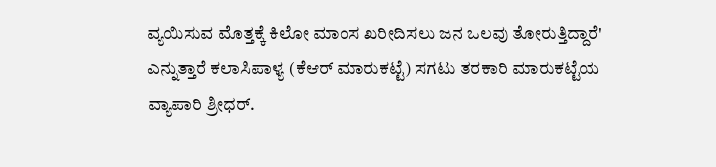ವ್ಯಯಿಸುವ ಮೊತ್ತಕ್ಕೆ ಕಿಲೋ ಮಾಂಸ ಖರೀದಿಸಲು ಜನ ಒಲವು ತೋರುತ್ತಿದ್ದಾರೆ' ಎನ್ನುತ್ತಾರೆ ಕಲಾಸಿಪಾಳ್ಯ (ಕೆಆರ್ ಮಾರುಕಟ್ಟೆ) ಸಗಟು ತರಕಾರಿ ಮಾರುಕಟ್ಟೆಯ ವ್ಯಾಪಾರಿ ಶ್ರೀಧರ್.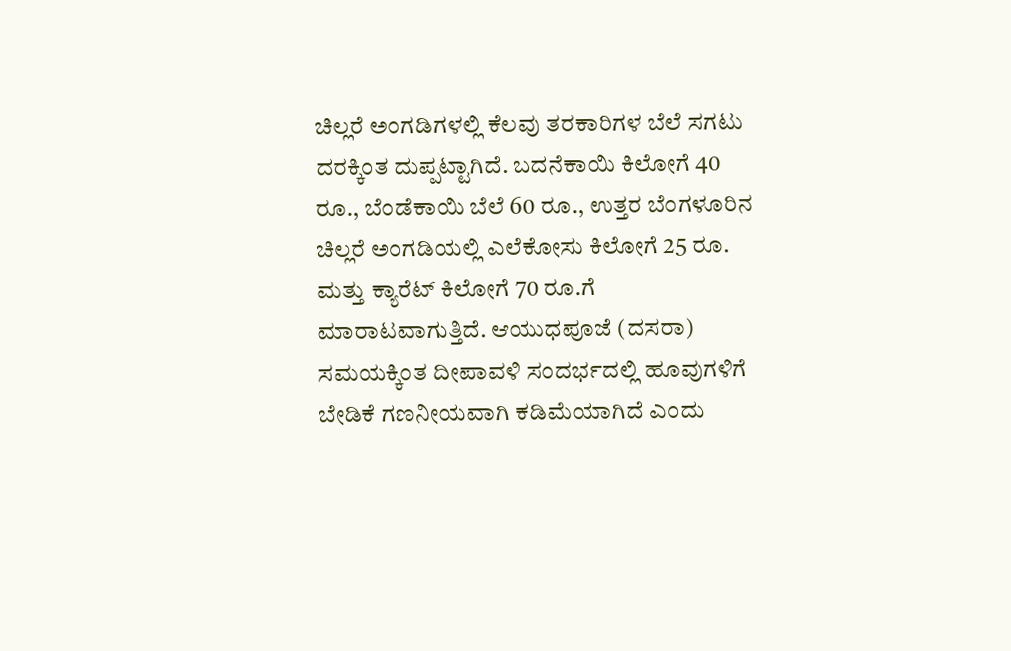ಚಿಲ್ಲರೆ ಅಂಗಡಿಗಳಲ್ಲಿ ಕೆಲವು ತರಕಾರಿಗಳ ಬೆಲೆ ಸಗಟು ದರಕ್ಕಿಂತ ದುಪ್ಪಟ್ಟಾಗಿದೆ. ಬದನೆಕಾಯಿ ಕಿಲೋಗೆ 40 ರೂ., ಬೆಂಡೆಕಾಯಿ ಬೆಲೆ 60 ರೂ., ಉತ್ತರ ಬೆಂಗಳೂರಿನ ಚಿಲ್ಲರೆ ಅಂಗಡಿಯಲ್ಲಿ ಎಲೆಕೋಸು ಕಿಲೋಗೆ 25 ರೂ. ಮತ್ತು ಕ್ಯಾರೆಟ್ ಕಿಲೋಗೆ 70 ರೂ.ಗೆ ಮಾರಾಟವಾಗುತ್ತಿದೆ. ಆಯುಧಪೂಜೆ (ದಸರಾ) ಸಮಯಕ್ಕಿಂತ ದೀಪಾವಳಿ ಸಂದರ್ಭದಲ್ಲಿ ಹೂವುಗಳಿಗೆ ಬೇಡಿಕೆ ಗಣನೀಯವಾಗಿ ಕಡಿಮೆಯಾಗಿದೆ ಎಂದು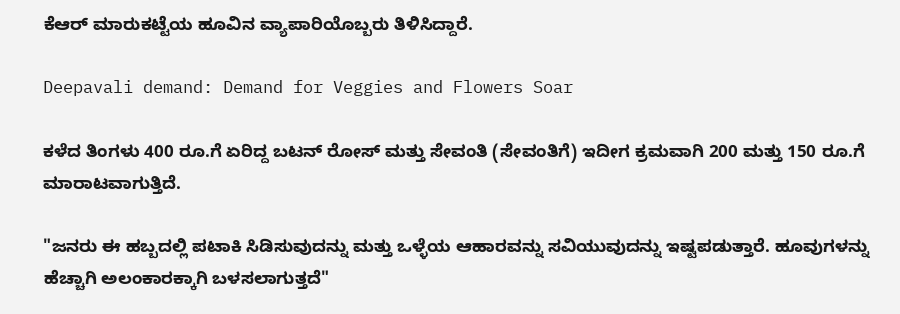ಕೆಆರ್ ಮಾರುಕಟ್ಟೆಯ ಹೂವಿನ ವ್ಯಾಪಾರಿಯೊಬ್ಬರು ತಿಳಿಸಿದ್ದಾರೆ.

Deepavali demand: Demand for Veggies and Flowers Soar

ಕಳೆದ ತಿಂಗಳು 400 ರೂ.ಗೆ ಏರಿದ್ದ ಬಟನ್ ರೋಸ್ ಮತ್ತು ಸೇವಂತಿ (ಸೇವಂತಿಗೆ) ಇದೀಗ ಕ್ರಮವಾಗಿ 200 ಮತ್ತು 150 ರೂ.ಗೆ ಮಾರಾಟವಾಗುತ್ತಿದೆ.

"ಜನರು ಈ ಹಬ್ಬದಲ್ಲಿ ಪಟಾಕಿ ಸಿಡಿಸುವುದನ್ನು ಮತ್ತು ಒಳ್ಳೆಯ ಆಹಾರವನ್ನು ಸವಿಯುವುದನ್ನು ಇಷ್ಟಪಡುತ್ತಾರೆ. ಹೂವುಗಳನ್ನು ಹೆಚ್ಚಾಗಿ ಅಲಂಕಾರಕ್ಕಾಗಿ ಬಳಸಲಾಗುತ್ತದೆ"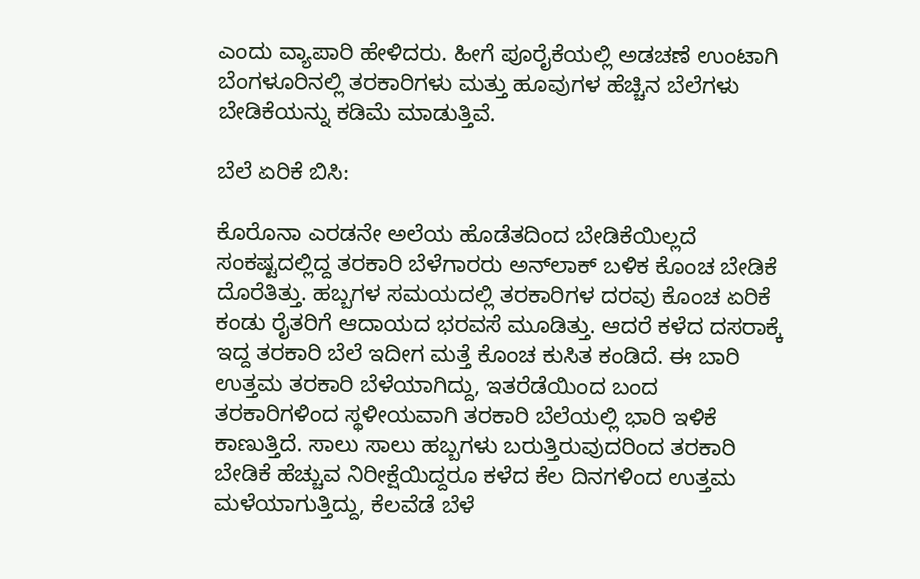ಎಂದು ವ್ಯಾಪಾರಿ ಹೇಳಿದರು. ಹೀಗೆ ಪೂರೈಕೆಯಲ್ಲಿ ಅಡಚಣೆ ಉಂಟಾಗಿ ಬೆಂಗಳೂರಿನಲ್ಲಿ ತರಕಾರಿಗಳು ಮತ್ತು ಹೂವುಗಳ ಹೆಚ್ಚಿನ ಬೆಲೆಗಳು ಬೇಡಿಕೆಯನ್ನು ಕಡಿಮೆ ಮಾಡುತ್ತಿವೆ.

ಬೆಲೆ ಏರಿಕೆ ಬಿಸಿ:

ಕೊರೊನಾ ಎರಡನೇ ಅಲೆಯ ಹೊಡೆತದಿಂದ ಬೇಡಿಕೆಯಿಲ್ಲದೆ ಸಂಕಷ್ಟದಲ್ಲಿದ್ದ ತರಕಾರಿ ಬೆಳೆಗಾರರು ಅನ್‌ಲಾಕ್‌ ಬಳಿಕ ಕೊಂಚ ಬೇಡಿಕೆ ದೊರೆತಿತ್ತು. ಹಬ್ಬಗಳ ಸಮಯದಲ್ಲಿ ತರಕಾರಿಗಳ ದರವು ಕೊಂಚ ಏರಿಕೆ ಕಂಡು ರೈತರಿಗೆ ಆದಾಯದ ಭರವಸೆ ಮೂಡಿತ್ತು. ಆದರೆ ಕಳೆದ ದಸರಾಕ್ಕೆ ಇದ್ದ ತರಕಾರಿ ಬೆಲೆ ಇದೀಗ ಮತ್ತೆ ಕೊಂಚ ಕುಸಿತ ಕಂಡಿದೆ. ಈ ಬಾರಿ ಉತ್ತಮ ತರಕಾರಿ ಬೆಳೆಯಾಗಿದ್ದು, ಇತರೆಡೆಯಿಂದ ಬಂದ ತರಕಾರಿಗಳಿಂದ ಸ್ಥಳೀಯವಾಗಿ ತರಕಾರಿ ಬೆಲೆಯಲ್ಲಿ ಭಾರಿ ಇಳಿಕೆ ಕಾಣುತ್ತಿದೆ. ಸಾಲು ಸಾಲು ಹಬ್ಬಗಳು ಬರುತ್ತಿರುವುದರಿಂದ ತರಕಾರಿ ಬೇಡಿಕೆ ಹೆಚ್ಚುವ ನಿರೀಕ್ಷೆಯಿದ್ದರೂ ಕಳೆದ ಕೆಲ ದಿನಗಳಿಂದ ಉತ್ತಮ ಮಳೆಯಾಗುತ್ತಿದ್ದು, ಕೆಲವೆಡೆ ಬೆಳೆ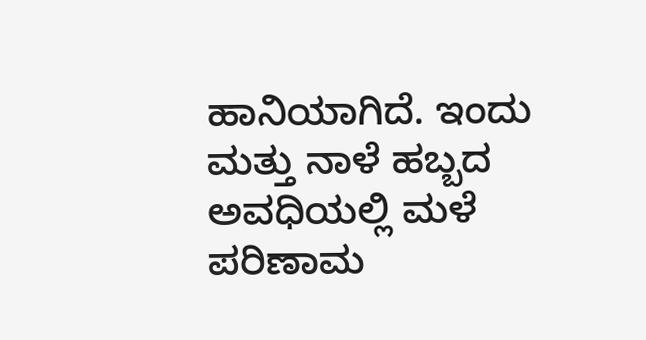ಹಾನಿಯಾಗಿದೆ. ಇಂದು ಮತ್ತು ನಾಳೆ ಹಬ್ಬದ ಅವಧಿಯಲ್ಲಿ ಮಳೆ ಪರಿಣಾಮ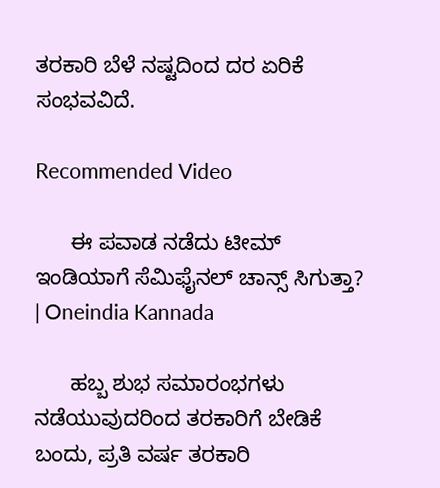ತರಕಾರಿ ಬೆಳೆ ನಷ್ಟದಿಂದ ದರ ಏರಿಕೆ ಸಂಭವವಿದೆ.

Recommended Video

      ಈ ಪವಾಡ ನಡೆದು ಟೀಮ್ ಇಂಡಿಯಾಗೆ ಸೆಮಿಫೈನಲ್ ಚಾನ್ಸ್ ಸಿಗುತ್ತಾ? | Oneindia Kannada

      ಹಬ್ಬ ಶುಭ ಸಮಾರಂಭಗಳು ನಡೆಯುವುದರಿಂದ ತರಕಾರಿಗೆ ಬೇಡಿಕೆ ಬಂದು, ಪ್ರತಿ ವರ್ಷ ತರಕಾರಿ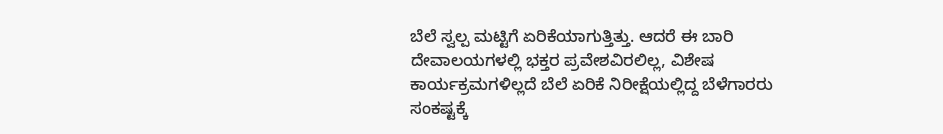ಬೆಲೆ ಸ್ವಲ್ಪ ಮಟ್ಟಿಗೆ ಏರಿಕೆಯಾಗುತ್ತಿತ್ತು. ಆದರೆ ಈ ಬಾರಿ ದೇವಾಲಯಗಳಲ್ಲಿ ಭಕ್ತರ ಪ್ರವೇಶವಿರಲಿಲ್ಲ, ವಿಶೇಷ ಕಾರ್ಯಕ್ರಮಗಳಿಲ್ಲದೆ ಬೆಲೆ ಏರಿಕೆ ನಿರೀಕ್ಷೆಯಲ್ಲಿದ್ದ ಬೆಳೆಗಾರರು ಸಂಕಷ್ಟಕ್ಕೆ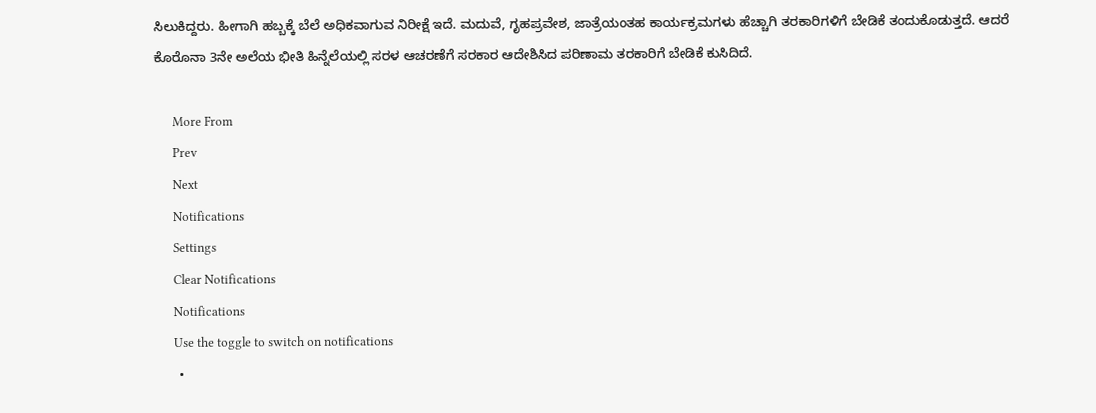ಸಿಲುಕಿದ್ದರು. ಹೀಗಾಗಿ ಹಬ್ಬಕ್ಕೆ ಬೆಲೆ ಅಧಿಕವಾಗುವ ನಿರೀಕ್ಷೆ ಇದೆ. ಮದುವೆ, ಗೃಹಪ್ರವೇಶ, ಜಾತ್ರೆಯಂತಹ ಕಾರ್ಯಕ್ರಮಗಳು ಹೆಚ್ಚಾಗಿ ತರಕಾರಿಗಳಿಗೆ ಬೇಡಿಕೆ ತಂದುಕೊಡುತ್ತದೆ. ಆದರೆ ಕೊರೊನಾ 3ನೇ ಅಲೆಯ ಭೀತಿ ಹಿನ್ನೆಲೆಯಲ್ಲಿ ಸರಳ ಆಚರಣೆಗೆ ಸರಕಾರ ಆದೇಶಿಸಿದ ಪರಿಣಾಮ ತರಕಾರಿಗೆ ಬೇಡಿಕೆ ಕುಸಿದಿದೆ.

      More From
      Prev
      Next
      Notifications
      Settings
      Clear Notifications
      Notifications
      Use the toggle to switch on notifications
      •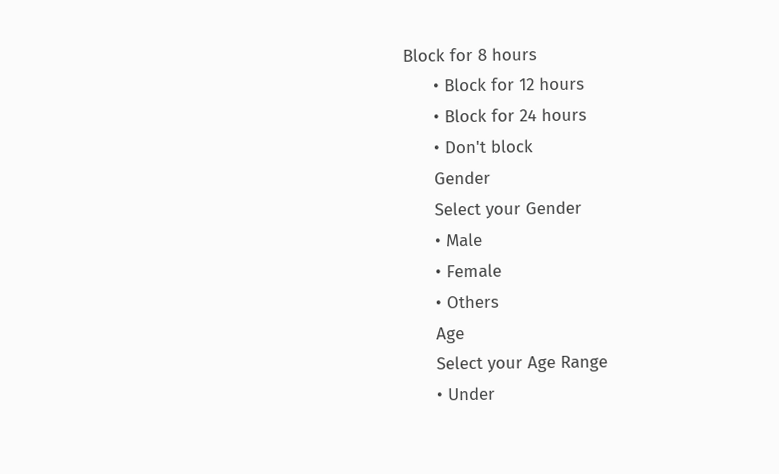Block for 8 hours
      • Block for 12 hours
      • Block for 24 hours
      • Don't block
      Gender
      Select your Gender
      • Male
      • Female
      • Others
      Age
      Select your Age Range
      • Under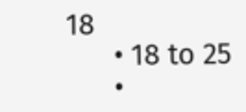18
      • 18 to 25
      •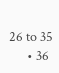26 to 35
      • 36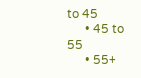to 45
      • 45 to 55
      • 55+